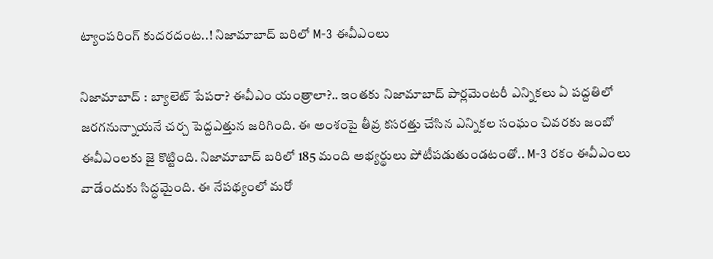ట్యాంపరింగ్ కుదరదంట..! నిజామాబాద్ బరిలో M-3 ఈవీఎంలు

నిజామాబాద్ : బ్యాలెట్ పేపరా? ఈవీఎం యంత్రాలా?.. ఇంతకు నిజామాబాద్ పార్లమెంటరీ ఎన్నికలు ఏ పద్దతిలో జరగనున్నాయనే చర్చ పెద్దఎత్తున జరిగింది. ఈ అంశంపై తీవ్ర కసరత్తు చేసిన ఎన్నికల సంఘం చివరకు జంబో ఈవీఎంలకు జై కొట్టింది. నిజామాబాద్ బరిలో 185 మంది అభ్యర్థులు పోటీపడుతుండటంతో.. M-3 రకం ఈవీఎంలు వాడేందుకు సిద్ధమైంది. ఈ నేపథ్యంలో మరో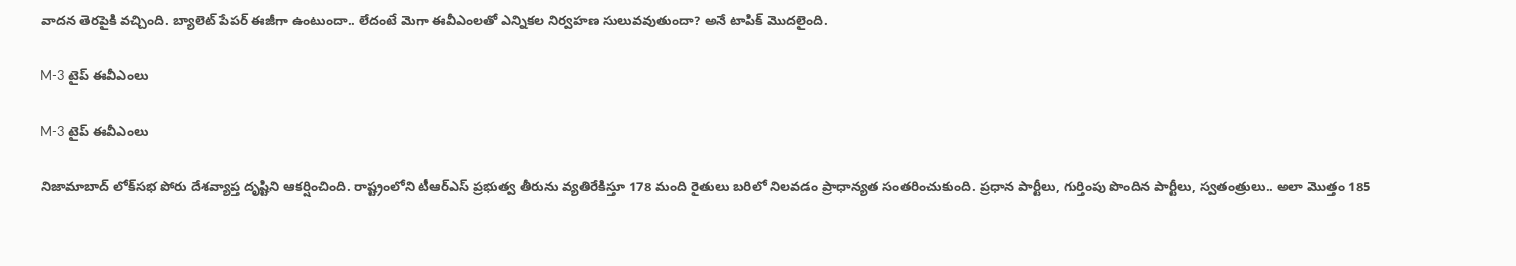వాదన తెరపైకి వచ్చింది. బ్యాలెట్ పేపర్ ఈజీగా ఉంటుందా.. లేదంటే మెగా ఈవీఎంలతో ఎన్నికల నిర్వహణ సులువవుతుందా? అనే టాపిక్ మొదలైంది.

M-3 టైప్ ఈవీఎంలు

M-3 టైప్ ఈవీఎంలు

నిజామాబాద్ లోక్‌సభ పోరు దేశవ్యాప్త దృష్టిని ఆకర్షించింది. రాష్ట్రంలోని టీఆర్ఎస్ ప్రభుత్వ తీరును వ్యతిరేకిస్తూ 178 మంది రైతులు బరిలో నిలవడం ప్రాధాన్యత సంతరించుకుంది. ప్రధాన పార్టీలు, గుర్తింపు పొందిన పార్టీలు, స్వతంత్రులు.. అలా మొత్తం 185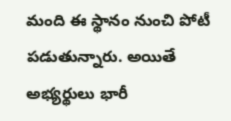మంది ఈ స్థానం నుంచి పోటీ పడుతున్నారు. అయితే అభ్యర్థులు భారీ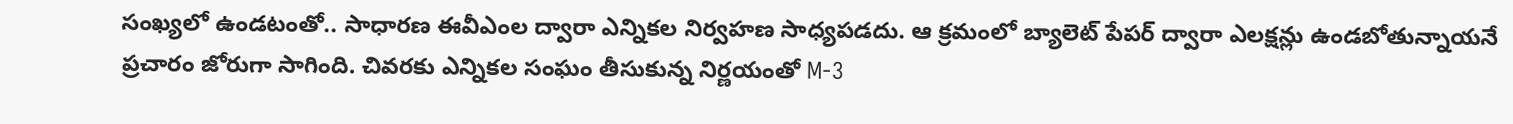సంఖ్యలో ఉండటంతో.. సాధారణ ఈవీఎంల ద్వారా ఎన్నికల నిర్వహణ సాధ్యపడదు. ఆ క్రమంలో బ్యాలెట్ పేపర్ ద్వారా ఎలక్షన్లు ఉండబోతున్నాయనే ప్రచారం జోరుగా సాగింది. చివరకు ఎన్నికల సంఘం తీసుకున్న నిర్ణయంతో M-3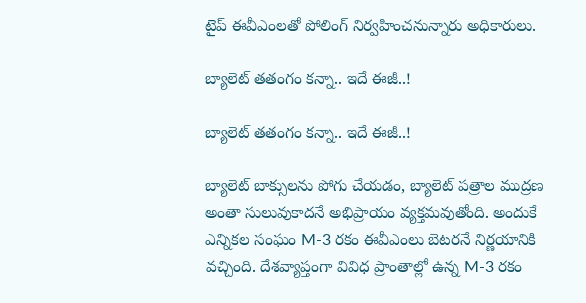టైప్ ఈవీఎంలతో పోలింగ్ నిర్వహించనున్నారు అధికారులు.

బ్యాలెట్ తతంగం కన్నా.. ఇదే ఈజీ..!

బ్యాలెట్ తతంగం కన్నా.. ఇదే ఈజీ..!

బ్యాలెట్ బాక్సులను పోగు చేయడం, బ్యాలెట్ పత్రాల ముద్రణ అంతా సులువుకాదనే అభిప్రాయం వ్యక్తమవుతోంది. అందుకే ఎన్నికల సంఘం M-3 రకం ఈవీఎంలు బెటరనే నిర్ణయానికి వచ్చింది. దేశవ్యాప్తంగా వివిధ ప్రాంతాల్లో ఉన్న M-3 రకం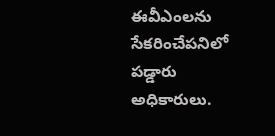ఈవీఎంలను సేకరించేపనిలో పడ్డారు అధికారులు.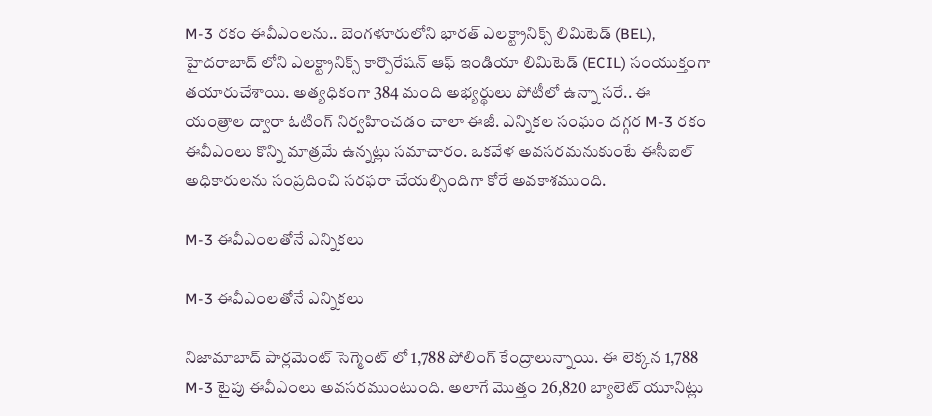M-3 రకం ఈవీఎంలను.. బెంగళూరులోని భారత్ ఎలక్ట్రానిక్స్ లిమిటెడ్ (BEL), హైదరాబాద్ లోని ఎలక్ట్రానిక్స్ కార్పొరేషన్ ఆఫ్ ఇండియా లిమిటెడ్ (ECIL) సంయుక్తంగా తయారుచేశాయి. అత్యధికంగా 384 మంది అభ్యర్థులు పోటీలో ఉన్నా సరే.. ఈ యంత్రాల ద్వారా ఓటింగ్ నిర్వహించడం చాలా ఈజీ. ఎన్నికల సంఘం దగ్గర M-3 రకం ఈవీఎంలు కొన్ని మాత్రమే ఉన్నట్లు సమాచారం. ఒకవేళ అవసరమనుకుంటే ఈసీఐల్ అధికారులను సంప్రదించి సరఫరా చేయల్సిందిగా కోరే అవకాశముంది.

M-3 ఈవీఎంలతోనే ఎన్నికలు

M-3 ఈవీఎంలతోనే ఎన్నికలు

నిజామాబాద్ పార్లమెంట్ సెగ్మెంట్ లో 1,788 పోలింగ్ కేంద్రాలున్నాయి. ఈ లెక్కన 1,788 M-3 టైపు ఈవీఎంలు అవసరముంటుంది. అలాగే మొత్తం 26,820 బ్యాలెట్‌ యూనిట్లు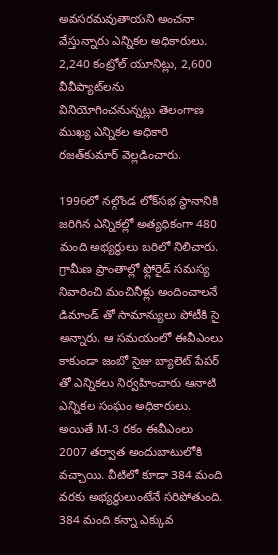అవసరమవుతాయని అంచనా వేస్తున్నారు ఎన్నికల అధికారులు. 2,240 కంట్రోల్‌ యూనిట్లు, 2,600 వీవీప్యాట్‌‌లను వినియోగించనున్నట్లు తెలంగాణ ముఖ్య ఎన్నికల అధికారి రజత్‌కుమార్‌ వెల్లడించారు.

1996లో నల్గొండ లోక్‌సభ స్థానానికి జరిగిన ఎన్నికల్లో అత్యధికంగా 480 మంది అభ్యర్థులు బరిలో నిలిచారు. గ్రామీణ ప్రాంతాల్లో ఫ్లోరైడ్ సమస్య నివారించి మంచినీళ్లు అందించాలనే డిమాండ్ తో సామాన్యులు పోటీకి సై అన్నారు. ఆ సమయంలో ఈవీఎంలు కాకుండా జంబో సైజు బ్యాలెట్ పేపర్ తో ఎన్నికలు నిర్వహించారు ఆనాటి ఎన్నికల సంఘం అధికారులు. అయితే M-3 రకం ఈవీఎంలు 2007 తర్వాత అందుబాటులోకి వచ్చాయి. వీటిలో కూడా 384 మంది వరకు అభ్యర్థులుంటేనే సరిపోతుంది. 384 మంది కన్నా ఎక్కువ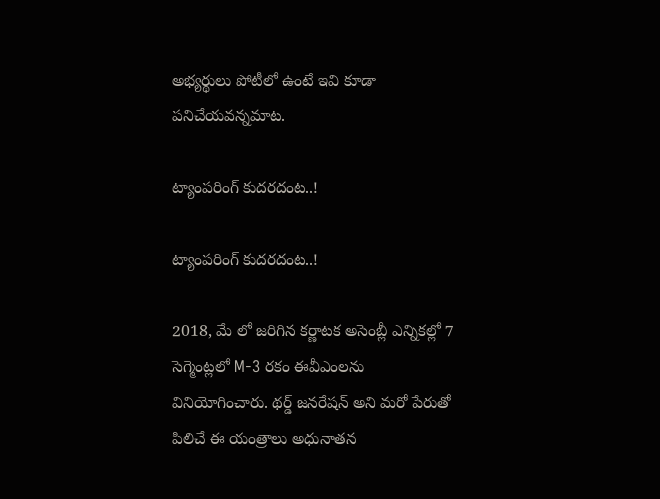అభ్యర్థులు పోటీలో ఉంటే ఇవి కూడా పనిచేయవన్నమాట.

ట్యాంపరింగ్ కుదరదంట..!

ట్యాంపరింగ్ కుదరదంట..!

2018, మే లో జరిగిన కర్ణాటక అసెంబ్లీ ఎన్నికల్లో 7 సెగ్మెంట్లలో M-3 రకం ఈవీఎంలను వినియోగించారు. థర్డ్ జనరేషన్ అని మరో పేరుతో పిలిచే ఈ యంత్రాలు అధునాతన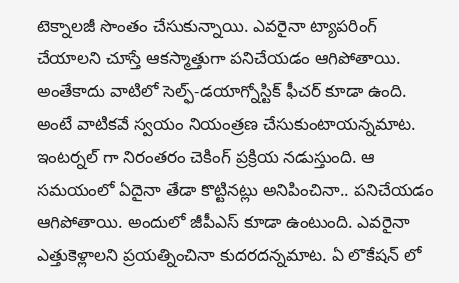టెక్నాలజీ సొంతం చేసుకున్నాయి. ఎవరైనా ట్యాపరింగ్ చేయాలని చూస్తే ఆకస్మాత్తుగా పనిచేయడం ఆగిపోతాయి. అంతేకాదు వాటిలో సెల్ఫ్-డయాగ్నోస్టిక్ ఫీచర్ కూడా ఉంది. అంటే వాటికవే స్వయం నియంత్రణ చేసుకుంటాయన్నమాట. ఇంటర్నల్ గా నిరంతరం చెకింగ్ ప్రక్రియ నడుస్తుంది. ఆ సమయంలో ఏదైనా తేడా కొట్టినట్లు అనిపించినా.. పనిచేయడం ఆగిపోతాయి. అందులో జీపీఎస్ కూడా ఉంటుంది. ఎవరైనా ఎత్తుకెళ్లాలని ప్రయత్నించినా కుదరదన్నమాట. ఏ లొకేషన్ లో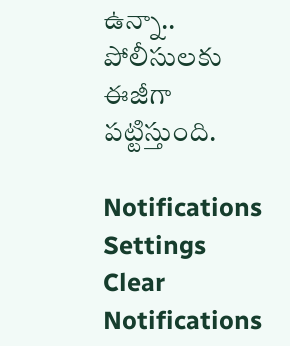ఉన్నా.. పోలీసులకు ఈజీగా పట్టిస్తుంది.

Notifications
Settings
Clear Notifications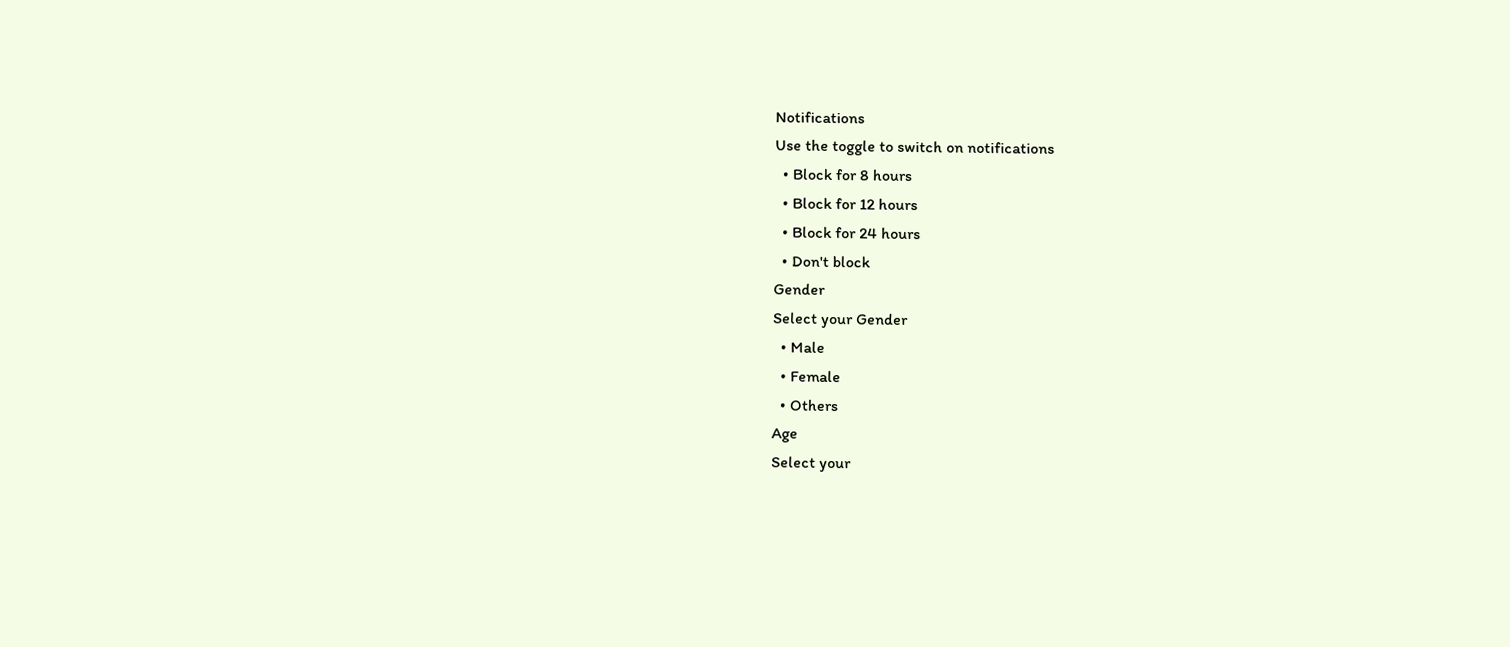Notifications
Use the toggle to switch on notifications
  • Block for 8 hours
  • Block for 12 hours
  • Block for 24 hours
  • Don't block
Gender
Select your Gender
  • Male
  • Female
  • Others
Age
Select your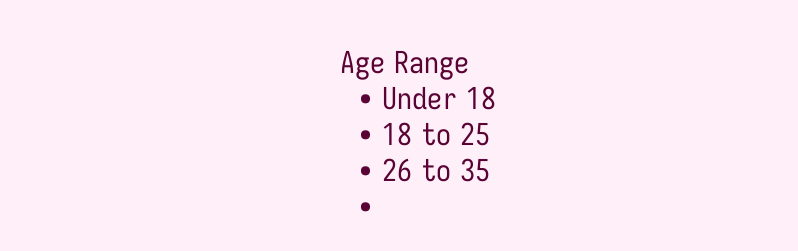Age Range
  • Under 18
  • 18 to 25
  • 26 to 35
  •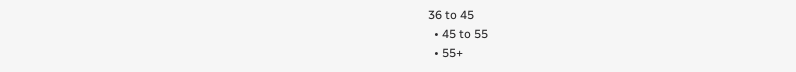36 to 45
  • 45 to 55
  • 55+